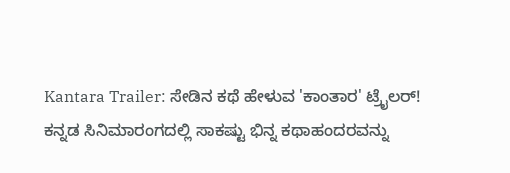Kantara Trailer: ಸೇಡಿನ ಕಥೆ ಹೇಳುವ 'ಕಾಂತಾರ' ಟ್ರೈಲರ್!
ಕನ್ನಡ ಸಿನಿಮಾರಂಗದಲ್ಲಿ ಸಾಕಷ್ಟು ಭಿನ್ನ ಕಥಾಹಂದರವನ್ನು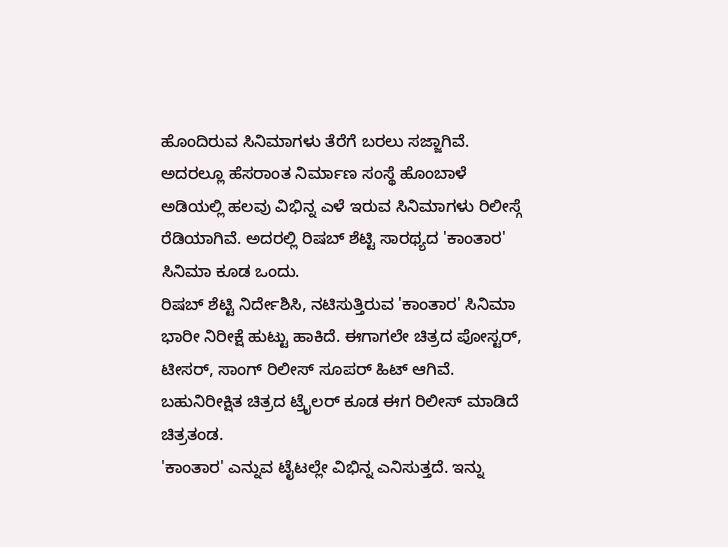ಹೊಂದಿರುವ ಸಿನಿಮಾಗಳು ತೆರೆಗೆ ಬರಲು ಸಜ್ಜಾಗಿವೆ. ಅದರಲ್ಲೂ ಹೆಸರಾಂತ ನಿರ್ಮಾಣ ಸಂಸ್ಥೆ ಹೊಂಬಾಳೆ ಅಡಿಯಲ್ಲಿ ಹಲವು ವಿಭಿನ್ನ ಎಳೆ ಇರುವ ಸಿನಿಮಾಗಳು ರಿಲೀಸ್ಗೆ ರೆಡಿಯಾಗಿವೆ. ಅದರಲ್ಲಿ ರಿಷಬ್ ಶೆಟ್ಟಿ ಸಾರಥ್ಯದ 'ಕಾಂತಾರ' ಸಿನಿಮಾ ಕೂಡ ಒಂದು.
ರಿಷಬ್ ಶೆಟ್ಟಿ ನಿರ್ದೇಶಿಸಿ, ನಟಿಸುತ್ತಿರುವ 'ಕಾಂತಾರ' ಸಿನಿಮಾ ಭಾರೀ ನಿರೀಕ್ಷೆ ಹುಟ್ಟು ಹಾಕಿದೆ. ಈಗಾಗಲೇ ಚಿತ್ರದ ಪೋಸ್ಟರ್, ಟೀಸರ್, ಸಾಂಗ್ ರಿಲೀಸ್ ಸೂಪರ್ ಹಿಟ್ ಆಗಿವೆ. ಬಹುನಿರೀಕ್ಷಿತ ಚಿತ್ರದ ಟ್ರೈಲರ್ ಕೂಡ ಈಗ ರಿಲೀಸ್ ಮಾಡಿದೆ ಚಿತ್ರತಂಡ.
'ಕಾಂತಾರ' ಎನ್ನುವ ಟೈಟಲ್ಲೇ ವಿಭಿನ್ನ ಎನಿಸುತ್ತದೆ. ಇನ್ನು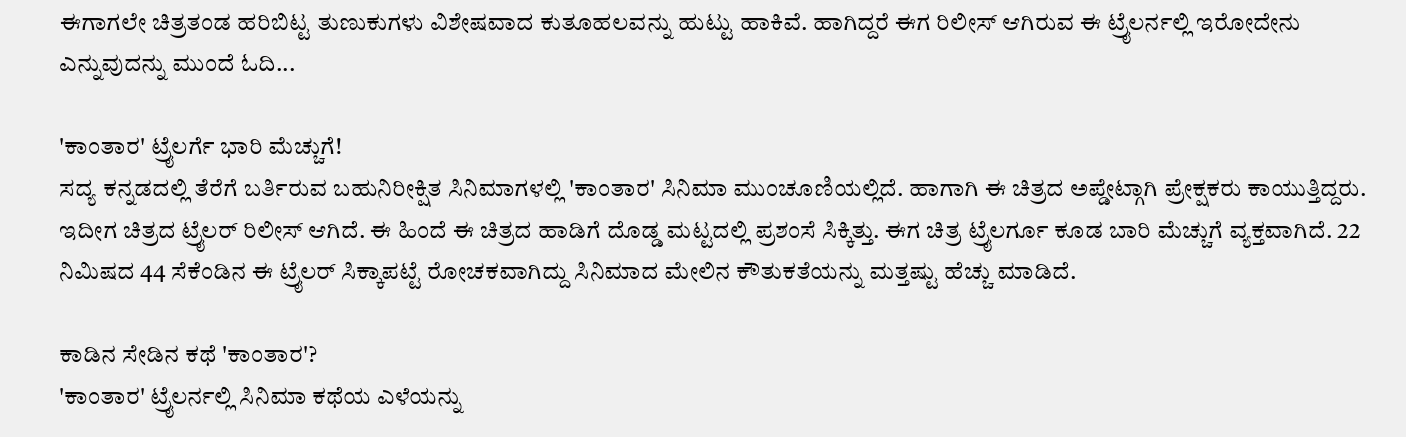ಈಗಾಗಲೇ ಚಿತ್ರತಂಡ ಹರಿಬಿಟ್ಟ ತುಣುಕುಗಳು ವಿಶೇಷವಾದ ಕುತೂಹಲವನ್ನು ಹುಟ್ಟು ಹಾಕಿವೆ. ಹಾಗಿದ್ದರೆ ಈಗ ರಿಲೀಸ್ ಆಗಿರುವ ಈ ಟ್ರೈಲರ್ನಲ್ಲಿ ಇರೋದೇನು ಎನ್ನುವುದನ್ನು ಮುಂದೆ ಓದಿ...

'ಕಾಂತಾರ' ಟ್ರೈಲರ್ಗೆ ಭಾರಿ ಮೆಚ್ಚುಗೆ!
ಸದ್ಯ ಕನ್ನಡದಲ್ಲಿ ತೆರೆಗೆ ಬರ್ತಿರುವ ಬಹುನಿರೀಕ್ಷಿತ ಸಿನಿಮಾಗಳಲ್ಲಿ 'ಕಾಂತಾರ' ಸಿನಿಮಾ ಮುಂಚೂಣಿಯಲ್ಲಿದೆ. ಹಾಗಾಗಿ ಈ ಚಿತ್ರದ ಅಪ್ಡೇಟ್ಗಾಗಿ ಪ್ರೇಕ್ಷಕರು ಕಾಯುತ್ತಿದ್ದರು. ಇದೀಗ ಚಿತ್ರದ ಟ್ರೈಲರ್ ರಿಲೀಸ್ ಆಗಿದೆ. ಈ ಹಿಂದೆ ಈ ಚಿತ್ರದ ಹಾಡಿಗೆ ದೊಡ್ಡ ಮಟ್ಟದಲ್ಲಿ ಪ್ರಶಂಸೆ ಸಿಕ್ಕಿತ್ತು. ಈಗ ಚಿತ್ರ ಟ್ರೈಲರ್ಗೂ ಕೂಡ ಬಾರಿ ಮೆಚ್ಚುಗೆ ವ್ಯಕ್ತವಾಗಿದೆ. 22 ನಿಮಿಷದ 44 ಸೆಕೆಂಡಿನ ಈ ಟ್ರೈಲರ್ ಸಿಕ್ಕಾಪಟ್ಟೆ ರೋಚಕವಾಗಿದ್ದು ಸಿನಿಮಾದ ಮೇಲಿನ ಕೌತುಕತೆಯನ್ನು ಮತ್ತಷ್ಟು ಹೆಚ್ಚು ಮಾಡಿದೆ.

ಕಾಡಿನ ಸೇಡಿನ ಕಥೆ 'ಕಾಂತಾರ'?
'ಕಾಂತಾರ' ಟ್ರೈಲರ್ನಲ್ಲಿ ಸಿನಿಮಾ ಕಥೆಯ ಎಳೆಯನ್ನು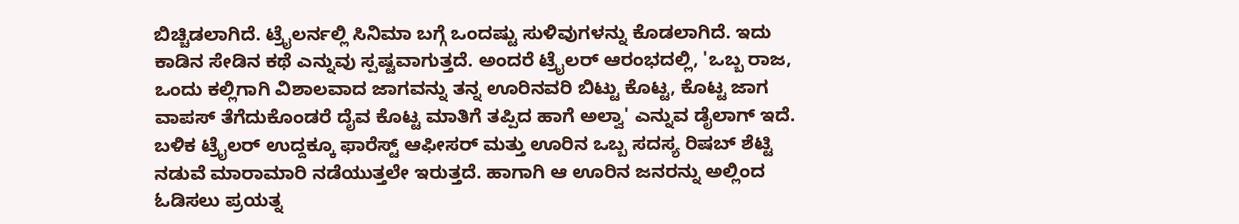ಬಿಚ್ಚಿಡಲಾಗಿದೆ. ಟ್ರೈಲರ್ನಲ್ಲಿ ಸಿನಿಮಾ ಬಗ್ಗೆ ಒಂದಷ್ಟು ಸುಳಿವುಗಳನ್ನು ಕೊಡಲಾಗಿದೆ. ಇದು ಕಾಡಿನ ಸೇಡಿನ ಕಥೆ ಎನ್ನುವು ಸ್ಪಷ್ಟವಾಗುತ್ತದೆ. ಅಂದರೆ ಟ್ರೈಲರ್ ಆರಂಭದಲ್ಲಿ, 'ಒಬ್ಬ ರಾಜ, ಒಂದು ಕಲ್ಲಿಗಾಗಿ ವಿಶಾಲವಾದ ಜಾಗವನ್ನು ತನ್ನ ಊರಿನವರಿ ಬಿಟ್ಟು ಕೊಟ್ಟ, ಕೊಟ್ಟ ಜಾಗ ವಾಪಸ್ ತೆಗೆದುಕೊಂಡರೆ ದೈವ ಕೊಟ್ಟ ಮಾತಿಗೆ ತಪ್ಪಿದ ಹಾಗೆ ಅಲ್ವಾ' ಎನ್ನುವ ಡೈಲಾಗ್ ಇದೆ. ಬಳಿಕ ಟ್ರೈಲರ್ ಉದ್ದಕ್ಕೂ ಫಾರೆಸ್ಟ್ ಆಫೀಸರ್ ಮತ್ತು ಊರಿನ ಒಬ್ಬ ಸದಸ್ಯ ರಿಷಬ್ ಶೆಟ್ಟಿ ನಡುವೆ ಮಾರಾಮಾರಿ ನಡೆಯುತ್ತಲೇ ಇರುತ್ತದೆ. ಹಾಗಾಗಿ ಆ ಊರಿನ ಜನರನ್ನು ಅಲ್ಲಿಂದ ಓಡಿಸಲು ಪ್ರಯತ್ನ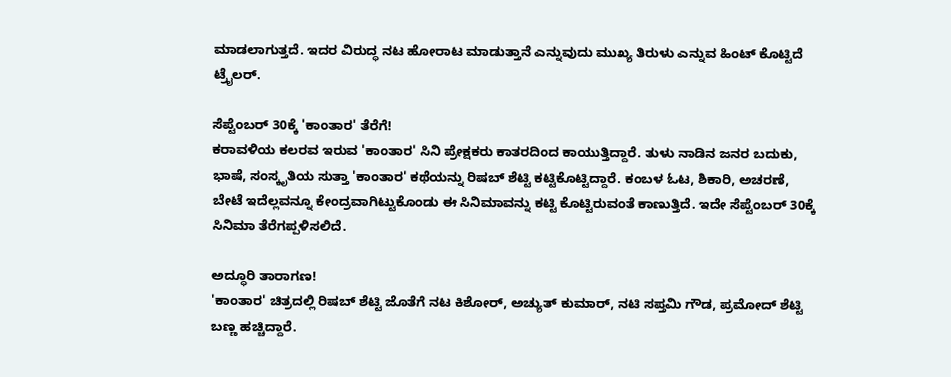ಮಾಡಲಾಗುತ್ತದೆ. ಇದರ ವಿರುದ್ಧ ನಟ ಹೋರಾಟ ಮಾಡುತ್ತಾನೆ ಎನ್ನುವುದು ಮುಖ್ಯ ತಿರುಳು ಎನ್ನುವ ಹಿಂಟ್ ಕೊಟ್ಟಿದೆ ಟ್ರೈಲರ್.

ಸೆಪ್ಟೆಂಬರ್ 30ಕ್ಕೆ 'ಕಾಂತಾರ' ತೆರೆಗೆ!
ಕರಾವಳಿಯ ಕಲರವ ಇರುವ 'ಕಾಂತಾರ' ಸಿನಿ ಪ್ರೇಕ್ಷಕರು ಕಾತರದಿಂದ ಕಾಯುತ್ತಿದ್ದಾರೆ. ತುಳು ನಾಡಿನ ಜನರ ಬದುಕು, ಭಾಷೆ, ಸಂಸ್ಕೃತಿಯ ಸುತ್ತಾ 'ಕಾಂತಾರ' ಕಥೆಯನ್ನು ರಿಷಬ್ ಶೆಟ್ಟಿ ಕಟ್ಟಿಕೊಟ್ಟಿದ್ದಾರೆ. ಕಂಬಳ ಓಟ, ಶಿಕಾರಿ, ಅಚರಣೆ, ಬೇಟೆ ಇದೆಲ್ಲವನ್ನೂ ಕೇಂದ್ರವಾಗಿಟ್ಟುಕೊಂಡು ಈ ಸಿನಿಮಾವನ್ನು ಕಟ್ಟಿ ಕೊಟ್ಟಿರುವಂತೆ ಕಾಣುತ್ತಿದೆ. ಇದೇ ಸೆಪ್ಟೆಂಬರ್ 30ಕ್ಕೆ ಸಿನಿಮಾ ತೆರೆಗಪ್ಪಳಿಸಲಿದೆ.

ಅದ್ಧೂರಿ ತಾರಾಗಣ!
'ಕಾಂತಾರ' ಚಿತ್ರದಲ್ಲಿ ರಿಷಬ್ ಶೆಟ್ಟಿ ಜೊತೆಗೆ ನಟ ಕಿಶೋರ್, ಅಚ್ಯುತ್ ಕುಮಾರ್, ನಟಿ ಸಪ್ತಮಿ ಗೌಡ, ಪ್ರಮೋದ್ ಶೆಟ್ಟಿ ಬಣ್ಣ ಹಚ್ಚಿದ್ದಾರೆ.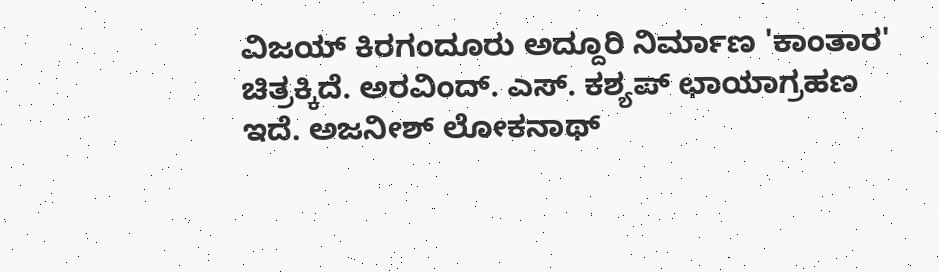ವಿಜಯ್ ಕಿರಗಂದೂರು ಅದ್ದೂರಿ ನಿರ್ಮಾಣ 'ಕಾಂತಾರ' ಚಿತ್ರಕ್ಕಿದೆ. ಅರವಿಂದ್. ಎಸ್. ಕಶ್ಯಪ್ ಛಾಯಾಗ್ರಹಣ ಇದೆ. ಅಜನೀಶ್ ಲೋಕನಾಥ್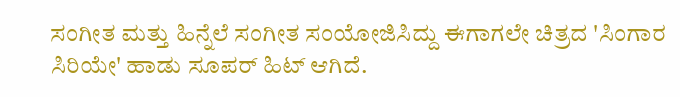ಸಂಗೀತ ಮತ್ತು ಹಿನ್ನೆಲೆ ಸಂಗೀತ ಸಂಯೋಜಿಸಿದ್ದು ಈಗಾಗಲೇ ಚಿತ್ರದ 'ಸಿಂಗಾರ ಸಿರಿಯೇ' ಹಾಡು ಸೂಪರ್ ಹಿಟ್ ಆಗಿದೆ.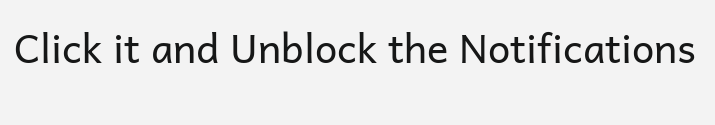Click it and Unblock the Notifications